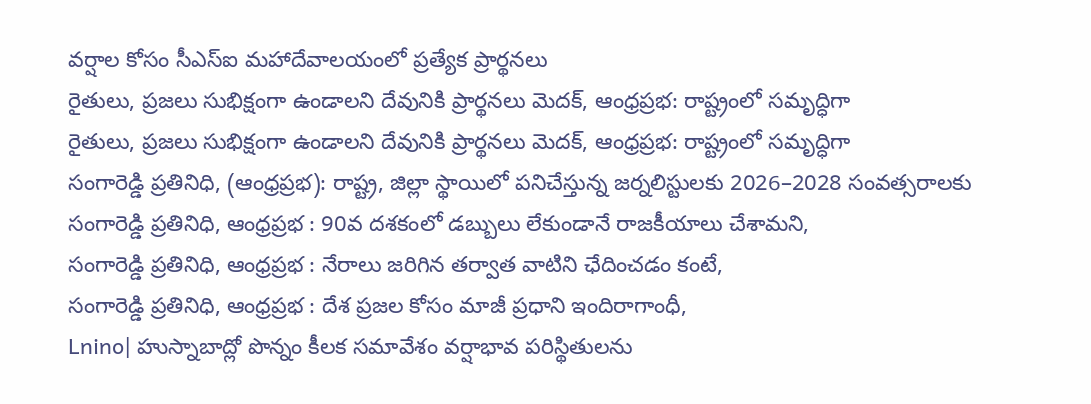వర్షాల కోసం సీఎస్ఐ మహాదేవాలయంలో ప్రత్యేక ప్రార్థనలు
రైతులు, ప్రజలు సుభిక్షంగా ఉండాలని దేవునికి ప్రార్థనలు మెదక్, ఆంధ్రప్రభ: రాష్ట్రంలో సమృద్ధిగా
రైతులు, ప్రజలు సుభిక్షంగా ఉండాలని దేవునికి ప్రార్థనలు మెదక్, ఆంధ్రప్రభ: రాష్ట్రంలో సమృద్ధిగా
సంగారెడ్డి ప్రతినిధి, (ఆంధ్రప్రభ): రాష్ట్ర, జిల్లా స్థాయిలో పనిచేస్తున్న జర్నలిస్టులకు 2026–2028 సంవత్సరాలకు
సంగారెడ్డి ప్రతినిధి, ఆంధ్రప్రభ : 90వ దశకంలో డబ్బులు లేకుండానే రాజకీయాలు చేశామని,
సంగారెడ్డి ప్రతినిధి, ఆంధ్రప్రభ : నేరాలు జరిగిన తర్వాత వాటిని ఛేదించడం కంటే,
సంగారెడ్డి ప్రతినిధి, ఆంధ్రప్రభ : దేశ ప్రజల కోసం మాజీ ప్రధాని ఇందిరాగాంధీ,
Lnino| హుస్నాబాద్లో పొన్నం కీలక సమావేశం వర్షాభావ పరిస్థితులను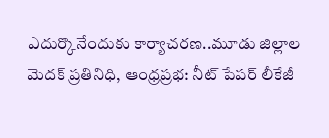ఎదుర్కొనేందుకు కార్యాచరణ..మూడు జిల్లాల
మెదక్ ప్రతినిధి, ఆంధ్రప్రభ: నీట్ పేపర్ లీకేజీ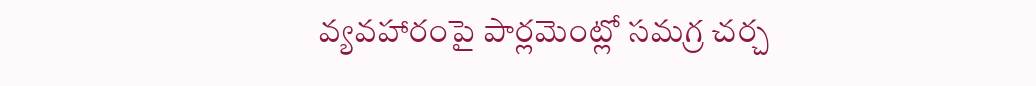వ్యవహారంపై పార్లమెంట్లో సమగ్ర చర్చ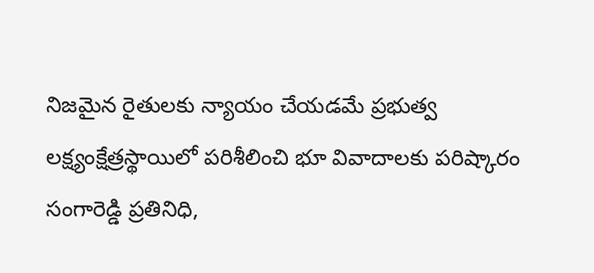నిజమైన రైతులకు న్యాయం చేయడమే ప్రభుత్వ లక్ష్యంక్షేత్రస్థాయిలో పరిశీలించి భూ వివాదాలకు పరిష్కారం
సంగారెడ్డి ప్రతినిధి,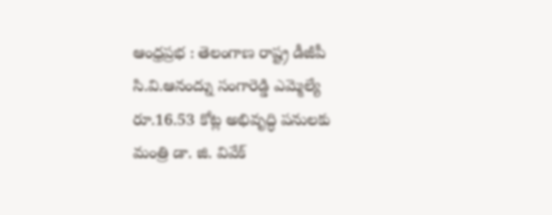ఆంధ్రప్రభ : తెలంగాణ రాష్ట్ర డీజీపీ సి.వి.ఆనంద్ను సంగారెడ్డి ఎమ్మెల్యే
రూ.16.53 కోట్ల అభివృద్ధి పనులకు మంత్రి డా. జి. వివేక్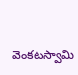వెంకటస్వామి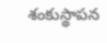శంకుస్థాపన